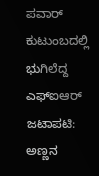ಪವಾರ್ ಕುಟುಂಬದಲ್ಲಿ ಭುಗಿಲೆದ್ದ ಎಫ್‌ಐಆರ್ ಜಟಾಪಟಿ: ಅಣ್ಣನ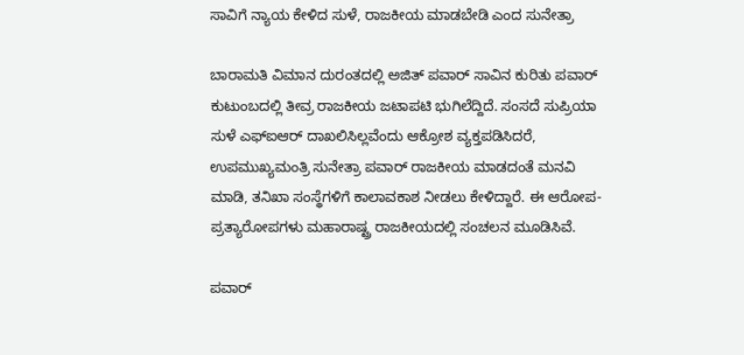ಸಾವಿಗೆ ನ್ಯಾಯ ಕೇಳಿದ ಸುಳೆ, ರಾಜಕೀಯ ಮಾಡಬೇಡಿ ಎಂದ ಸುನೇತ್ರಾ

ಬಾರಾಮತಿ ವಿಮಾನ ದುರಂತದಲ್ಲಿ ಅಜಿತ್ ಪವಾರ್ ಸಾವಿನ ಕುರಿತು ಪವಾರ್ ಕುಟುಂಬದಲ್ಲಿ ತೀವ್ರ ರಾಜಕೀಯ ಜಟಾಪಟಿ ಭುಗಿಲೆದ್ದಿದೆ. ಸಂಸದೆ ಸುಪ್ರಿಯಾ ಸುಳೆ ಎಫ್‌ಐಆರ್ ದಾಖಲಿಸಿಲ್ಲವೆಂದು ಆಕ್ರೋಶ ವ್ಯಕ್ತಪಡಿಸಿದರೆ, ಉಪಮುಖ್ಯಮಂತ್ರಿ ಸುನೇತ್ರಾ ಪವಾರ್ ರಾಜಕೀಯ ಮಾಡದಂತೆ ಮನವಿ ಮಾಡಿ, ತನಿಖಾ ಸಂಸ್ಥೆಗಳಿಗೆ ಕಾಲಾವಕಾಶ ನೀಡಲು ಕೇಳಿದ್ದಾರೆ. ಈ ಆರೋಪ-ಪ್ರತ್ಯಾರೋಪಗಳು ಮಹಾರಾಷ್ಟ್ರ ರಾಜಕೀಯದಲ್ಲಿ ಸಂಚಲನ ಮೂಡಿಸಿವೆ.

ಪವಾರ್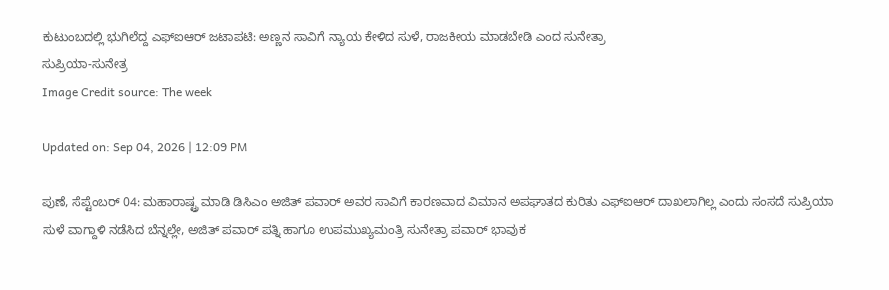ಕುಟುಂಬದಲ್ಲಿ ಭುಗಿಲೆದ್ದ ಎಫ್‌ಐಆರ್ ಜಟಾಪಟಿ: ಅಣ್ಣನ ಸಾವಿಗೆ ನ್ಯಾಯ ಕೇಳಿದ ಸುಳೆ, ರಾಜಕೀಯ ಮಾಡಬೇಡಿ ಎಂದ ಸುನೇತ್ರಾ
ಸುಪ್ರಿಯಾ-ಸುನೇತ್ರ
Image Credit source: The week

Updated on: Sep 04, 2026 | 12:09 PM

ಪುಣೆ, ಸೆಪ್ಟೆಂಬರ್ 04: ಮಹಾರಾಷ್ಟ್ರ ಮಾಡಿ ಡಿಸಿಎಂ ಅಜಿತ್ ಪವಾರ್ ಅವರ ಸಾವಿಗೆ ಕಾರಣವಾದ ವಿಮಾನ ಅಪಘಾತದ ಕುರಿತು ಎಫ್‌ಐಆರ್ ದಾಖಲಾಗಿಲ್ಲ ಎಂದು ಸಂಸದೆ ಸುಪ್ರಿಯಾ ಸುಳೆ ವಾಗ್ದಾಳಿ ನಡೆಸಿದ ಬೆನ್ನಲ್ಲೇ, ಅಜಿತ್ ಪವಾರ್ ಪತ್ನಿ ಹಾಗೂ ಉಪಮುಖ್ಯಮಂತ್ರಿ ಸುನೇತ್ರಾ ಪವಾರ್ ಭಾವುಕ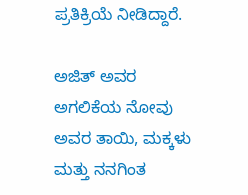ಪ್ರತಿಕ್ರಿಯೆ ನೀಡಿದ್ದಾರೆ.

ಅಜಿತ್ ಅವರ ಅಗಲಿಕೆಯ ನೋವು ಅವರ ತಾಯಿ, ಮಕ್ಕಳು ಮತ್ತು ನನಗಿಂತ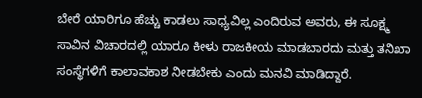ಬೇರೆ ಯಾರಿಗೂ ಹೆಚ್ಚು ಕಾಡಲು ಸಾಧ್ಯವಿಲ್ಲ ಎಂದಿರುವ ಅವರು, ಈ ಸೂಕ್ಷ್ಮ ಸಾವಿನ ವಿಚಾರದಲ್ಲಿ ಯಾರೂ ಕೀಳು ರಾಜಕೀಯ ಮಾಡಬಾರದು ಮತ್ತು ತನಿಖಾ ಸಂಸ್ಥೆಗಳಿಗೆ ಕಾಲಾವಕಾಶ ನೀಡಬೇಕು ಎಂದು ಮನವಿ ಮಾಡಿದ್ದಾರೆ.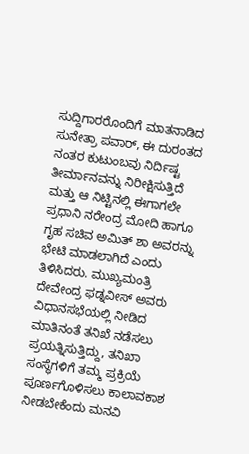ಸುದ್ದಿಗಾರರೊಂದಿಗೆ ಮಾತನಾಡಿದ ಸುನೇತ್ರಾ ಪವಾರ್, ಈ ದುರಂತದ ನಂತರ ಕುಟುಂಬವು ನಿರ್ದಿಷ್ಟ ತೀರ್ಮಾನವನ್ನು ನಿರೀಕ್ಷಿಸುತ್ತಿದೆ ಮತ್ತು ಆ ನಿಟ್ಟಿನಲ್ಲಿ ಈಗಾಗಲೇ ಪ್ರಧಾನಿ ನರೇಂದ್ರ ಮೋದಿ ಹಾಗೂ ಗೃಹ ಸಚಿವ ಅಮಿತ್ ಶಾ ಅವರನ್ನು ಭೇಟಿ ಮಾಡಲಾಗಿದೆ ಎಂದು ತಿಳಿಸಿದರು. ಮುಖ್ಯಮಂತ್ರಿ ದೇವೇಂದ್ರ ಫಡ್ನವೀಸ್ ಅವರು ವಿಧಾನಸಭೆಯಲ್ಲಿ ನೀಡಿದ ಮಾತಿನಂತೆ ತನಿಖೆ ನಡೆಸಲು ಪ್ರಯತ್ನಿಸುತ್ತಿದ್ದು, ತನಿಖಾ ಸಂಸ್ಥೆಗಳಿಗೆ ತಮ್ಮ ಪ್ರಕ್ರಿಯೆ ಪೂರ್ಣಗೊಳಿಸಲು ಕಾಲಾವಕಾಶ ನೀಡಬೇಕೆಂದು ಮನವಿ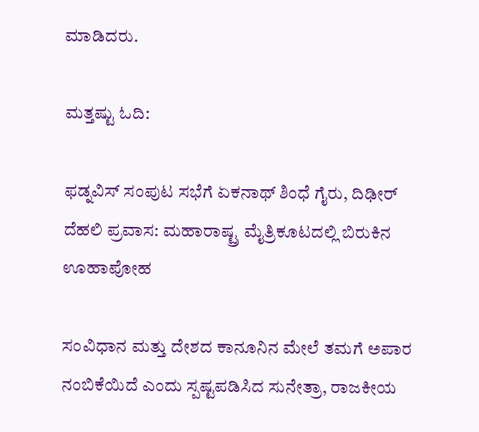ಮಾಡಿದರು.

ಮತ್ತಷ್ಟು ಓದಿ:

ಫಡ್ನವಿಸ್ ಸಂಪುಟ ಸಭೆಗೆ ಏಕನಾಥ್ ಶಿಂಧೆ ಗೈರು, ದಿಢೀರ್ ದೆಹಲಿ ಪ್ರವಾಸ: ಮಹಾರಾಷ್ಟ್ರ ಮೈತ್ರಿಕೂಟದಲ್ಲಿ ಬಿರುಕಿನ ಊಹಾಪೋಹ

ಸಂವಿಧಾನ ಮತ್ತು ದೇಶದ ಕಾನೂನಿನ ಮೇಲೆ ತಮಗೆ ಅಪಾರ ನಂಬಿಕೆಯಿದೆ ಎಂದು ಸ್ಪಷ್ಟಪಡಿಸಿದ ಸುನೇತ್ರಾ, ರಾಜಕೀಯ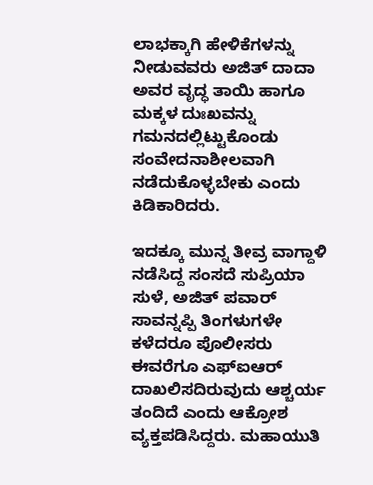ಲಾಭಕ್ಕಾಗಿ ಹೇಳಿಕೆಗಳನ್ನು ನೀಡುವವರು ಅಜಿತ್ ದಾದಾ ಅವರ ವೃದ್ಧ ತಾಯಿ ಹಾಗೂ ಮಕ್ಕಳ ದುಃಖವನ್ನು ಗಮನದಲ್ಲಿಟ್ಟುಕೊಂಡು ಸಂವೇದನಾಶೀಲವಾಗಿ ನಡೆದುಕೊಳ್ಳಬೇಕು ಎಂದು ಕಿಡಿಕಾರಿದರು.

ಇದಕ್ಕೂ ಮುನ್ನ ತೀವ್ರ ವಾಗ್ದಾಳಿ ನಡೆಸಿದ್ದ ಸಂಸದೆ ಸುಪ್ರಿಯಾ ಸುಳೆ, ಅಜಿತ್ ಪವಾರ್ ಸಾವನ್ನಪ್ಪಿ ತಿಂಗಳುಗಳೇ ಕಳೆದರೂ ಪೊಲೀಸರು ಈವರೆಗೂ ಎಫ್‌ಐಆರ್ ದಾಖಲಿಸದಿರುವುದು ಆಶ್ಚರ್ಯ ತಂದಿದೆ ಎಂದು ಆಕ್ರೋಶ ವ್ಯಕ್ತಪಡಿಸಿದ್ದರು. ಮಹಾಯುತಿ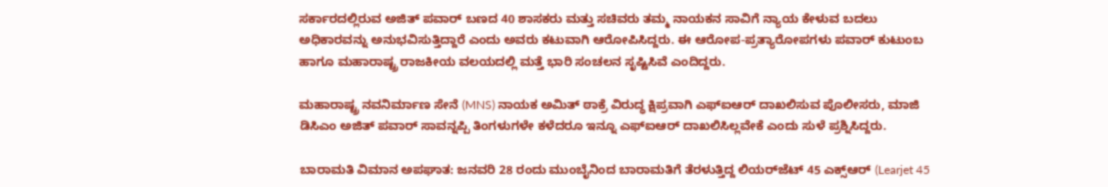ಸರ್ಕಾರದಲ್ಲಿರುವ ಅಜಿತ್ ಪವಾರ್ ಬಣದ 40 ಶಾಸಕರು ಮತ್ತು ಸಚಿವರು ತಮ್ಮ ನಾಯಕನ ಸಾವಿಗೆ ನ್ಯಾಯ ಕೇಳುವ ಬದಲು ಅಧಿಕಾರವನ್ನು ಅನುಭವಿಸುತ್ತಿದ್ದಾರೆ ಎಂದು ಅವರು ಕಟುವಾಗಿ ಆರೋಪಿಸಿದ್ದರು. ಈ ಆರೋಪ-ಪ್ರತ್ಯಾರೋಪಗಳು ಪವಾರ್ ಕುಟುಂಬ ಹಾಗೂ ಮಹಾರಾಷ್ಟ್ರ ರಾಜಕೀಯ ವಲಯದಲ್ಲಿ ಮತ್ತೆ ಭಾರಿ ಸಂಚಲನ ಸೃಷ್ಟಿಸಿವೆ ಎಂದಿದ್ದರು.

ಮಹಾರಾಷ್ಟ್ರ ನವನಿರ್ಮಾಣ ಸೇನೆ (MNS) ನಾಯಕ ಅಮಿತ್ ಠಾಕ್ರೆ ವಿರುದ್ಧ ಕ್ಷಿಪ್ರವಾಗಿ ಎಫ್‌ಐಆರ್ ದಾಖಲಿಸುವ ಪೊಲೀಸರು, ಮಾಜಿ ಡಿಸಿಎಂ ಅಜಿತ್ ಪವಾರ್ ಸಾವನ್ನಪ್ಪಿ ತಿಂಗಳುಗಳೇ ಕಳೆದರೂ ಇನ್ನೂ ಎಫ್‌ಐಆರ್ ದಾಖಲಿಸಿಲ್ಲವೇಕೆ ಎಂದು ಸುಳೆ ಪ್ರಶ್ನಿಸಿದ್ದರು.

ಬಾರಾಮತಿ ವಿಮಾನ ಅಪಘಾತ: ಜನವರಿ 28 ರಂದು ಮುಂಬೈನಿಂದ ಬಾರಾಮತಿಗೆ ತೆರಳುತ್ತಿದ್ದ ಲಿಯರ್‌ಜೆಟ್ 45 ಎಕ್ಸ್‌ಆರ್ (Learjet 45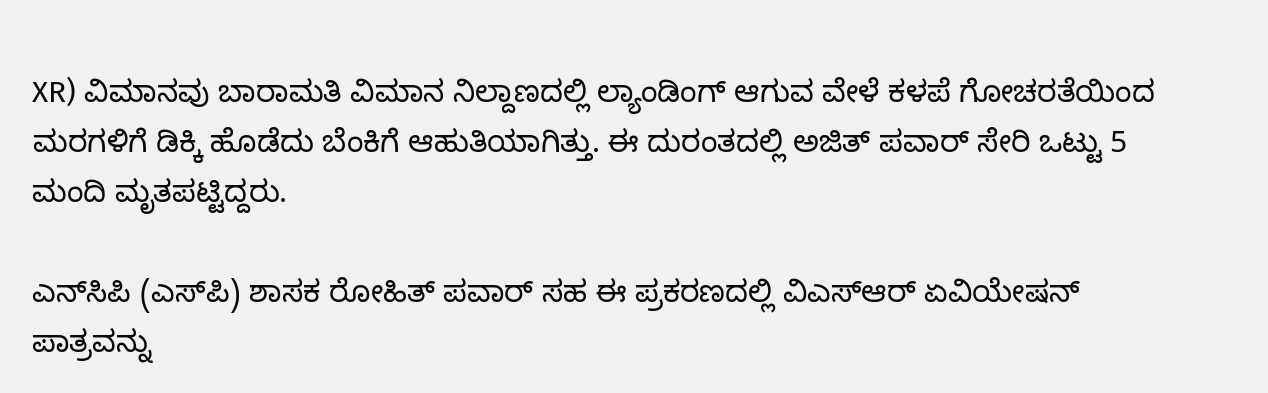XR) ವಿಮಾನವು ಬಾರಾಮತಿ ವಿಮಾನ ನಿಲ್ದಾಣದಲ್ಲಿ ಲ್ಯಾಂಡಿಂಗ್ ಆಗುವ ವೇಳೆ ಕಳಪೆ ಗೋಚರತೆಯಿಂದ ಮರಗಳಿಗೆ ಡಿಕ್ಕಿ ಹೊಡೆದು ಬೆಂಕಿಗೆ ಆಹುತಿಯಾಗಿತ್ತು. ಈ ದುರಂತದಲ್ಲಿ ಅಜಿತ್ ಪವಾರ್ ಸೇರಿ ಒಟ್ಟು 5 ಮಂದಿ ಮೃತಪಟ್ಟಿದ್ದರು.

ಎನ್‌ಸಿಪಿ (ಎಸ್‌ಪಿ) ಶಾಸಕ ರೋಹಿತ್ ಪವಾರ್ ಸಹ ಈ ಪ್ರಕರಣದಲ್ಲಿ ವಿಎಸ್ಆರ್ ಏವಿಯೇಷನ್ ಪಾತ್ರವನ್ನು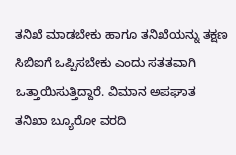ತನಿಖೆ ಮಾಡಬೇಕು ಹಾಗೂ ತನಿಖೆಯನ್ನು ತಕ್ಷಣ ಸಿಬಿಐಗೆ ಒಪ್ಪಿಸಬೇಕು ಎಂದು ಸತತವಾಗಿ ಒತ್ತಾಯಿಸುತ್ತಿದ್ದಾರೆ. ವಿಮಾನ ಅಪಘಾತ ತನಿಖಾ ಬ್ಯೂರೋ ವರದಿ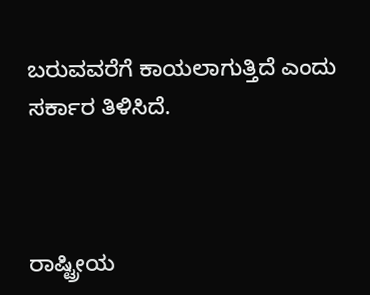ಬರುವವರೆಗೆ ಕಾಯಲಾಗುತ್ತಿದೆ ಎಂದು ಸರ್ಕಾರ ತಿಳಿಸಿದೆ.



ರಾಷ್ಟ್ರೀಯ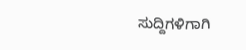ಸುದ್ದಿಗಳಿಗಾಗಿ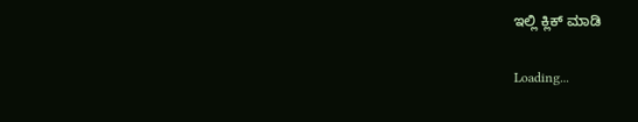ಇಲ್ಲಿ ಕ್ಲಿಕ್ ಮಾಡಿ

Loading...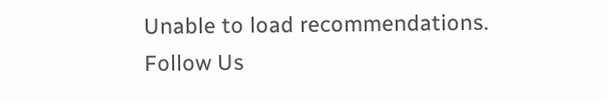Unable to load recommendations.
Follow Us